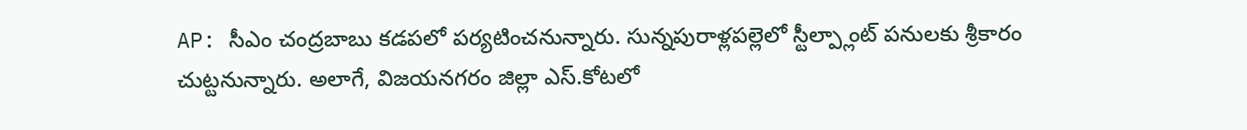AP: సీఎం చంద్రబాబు కడపలో పర్యటించనున్నారు. సున్నపురాళ్లపల్లెలో స్టీల్ప్లాంట్ పనులకు శ్రీకారం చుట్టనున్నారు. అలాగే, విజయనగరం జిల్లా ఎస్.కోటలో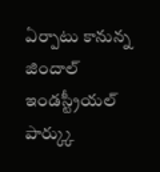ఏర్పాటు కానున్న జిందాల్ ఇండస్ట్రీయల్ పార్క్కు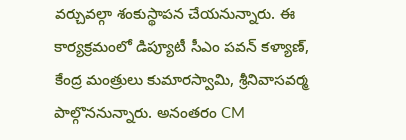వర్చువల్గా శంకుస్థాపన చేయనున్నారు. ఈ కార్యక్రమంలో డిప్యూటీ సీఎం పవన్ కళ్యాణ్, కేంద్ర మంత్రులు కుమారస్వామి, శ్రీనివాసవర్మ పాల్గొననున్నారు. అనంతరం CM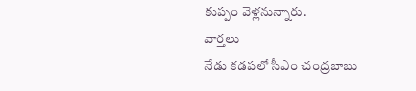కుప్పం వెళ్లనున్నారు.
వార్తలు
నేడు కడపలో సీఎం చంద్రబాబు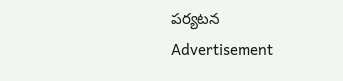పర్యటన
Advertisement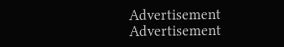Advertisement
Advertisement